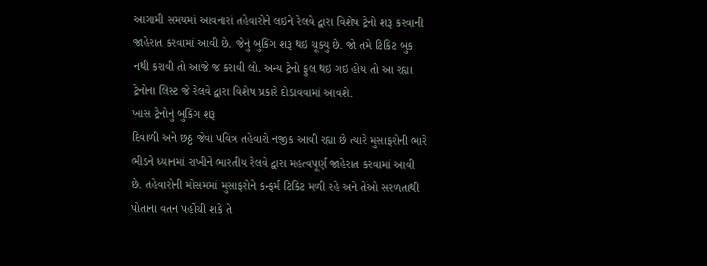આગામી સમયમાં આવનારાં તહેવારોને લઇને રેલવે દ્વારા વિશેષ ટ્રેનો શરૂ કરવાની જાહેરાત કરવામાં આવી છે. જેનું બુકિંગ શરૂ થઇ ચૂક્યુ છે. જો તમે ટિકિટ બુક નથી કરાવી તો આજે જ કરાવી લો. અન્ય ટ્રેનો ફુલ થઇ ગઇ હોય તો આ રહ્યા ટ્રેનોના લિસ્ટ જે રેલવે દ્વારા વિશેષ પ્રકારે દોડાવવામાં આવશે.
ખાસ ટ્રેનોનું બુકિંગ શરૂ
દિવાળી અને છઠ્ઠ જેવા પવિત્ર તહેવારો નજીક આવી રહ્યા છે ત્યારે મુસાફરોની ભારે ભીડને ધ્યાનમાં રાખીને ભારતીય રેલવે દ્વારા મહત્વપૂર્ણ જાહેરાત કરવામાં આવી છે. તહેવારોની મોસમમાં મુસાફરોને કન્ફર્મ ટિકિટ મળી રહે અને તેઓ સરળતાથી પોતાના વતન પહોંચી શકે તે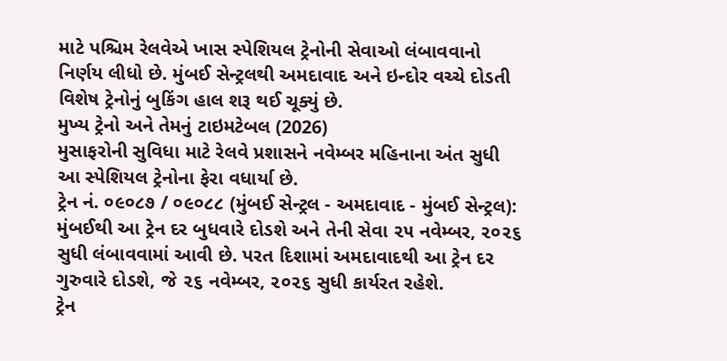માટે પશ્ચિમ રેલવેએ ખાસ સ્પેશિયલ ટ્રેનોની સેવાઓ લંબાવવાનો નિર્ણય લીધો છે. મુંબઈ સેન્ટ્રલથી અમદાવાદ અને ઇન્દોર વચ્ચે દોડતી વિશેષ ટ્રેનોનું બુકિંગ હાલ શરૂ થઈ ચૂક્યું છે.
મુખ્ય ટ્રેનો અને તેમનું ટાઇમટેબલ (2026)
મુસાફરોની સુવિધા માટે રેલવે પ્રશાસને નવેમ્બર મહિનાના અંત સુધી આ સ્પેશિયલ ટ્રેનોના ફેરા વધાર્યા છે.
ટ્રેન નં. ૦૯૦૮૭ / ૦૯૦૮૮ (મુંબઈ સેન્ટ્રલ - અમદાવાદ - મુંબઈ સેન્ટ્રલ): મુંબઈથી આ ટ્રેન દર બુધવારે દોડશે અને તેની સેવા ૨૫ નવેમ્બર, ૨૦૨૬ સુધી લંબાવવામાં આવી છે. પરત દિશામાં અમદાવાદથી આ ટ્રેન દર ગુરુવારે દોડશે, જે ૨૬ નવેમ્બર, ૨૦૨૬ સુધી કાર્યરત રહેશે.
ટ્રેન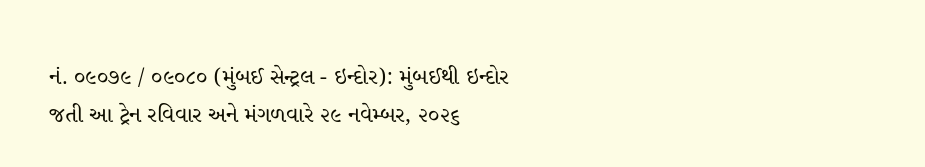નં. ૦૯૦૭૯ / ૦૯૦૮૦ (મુંબઈ સેન્ટ્રલ - ઇન્દોર): મુંબઈથી ઇન્દોર જતી આ ટ્રેન રવિવાર અને મંગળવારે ૨૯ નવેમ્બર, ૨૦૨૬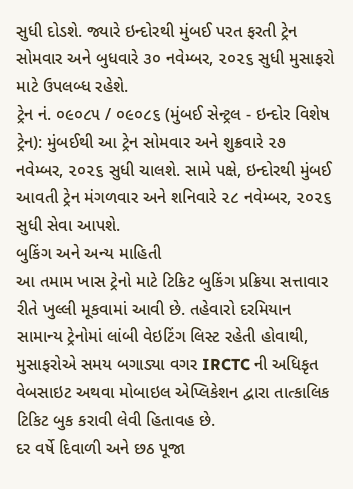સુધી દોડશે. જ્યારે ઇન્દોરથી મુંબઈ પરત ફરતી ટ્રેન સોમવાર અને બુધવારે ૩૦ નવેમ્બર, ૨૦૨૬ સુધી મુસાફરો માટે ઉપલબ્ધ રહેશે.
ટ્રેન નં. ૦૯૦૮૫ / ૦૯૦૮૬ (મુંબઈ સેન્ટ્રલ - ઇન્દોર વિશેષ ટ્રેન): મુંબઈથી આ ટ્રેન સોમવાર અને શુક્રવારે ૨૭ નવેમ્બર, ૨૦૨૬ સુધી ચાલશે. સામે પક્ષે, ઇન્દોરથી મુંબઈ આવતી ટ્રેન મંગળવાર અને શનિવારે ૨૮ નવેમ્બર, ૨૦૨૬ સુધી સેવા આપશે.
બુકિંગ અને અન્ય માહિતી
આ તમામ ખાસ ટ્રેનો માટે ટિકિટ બુકિંગ પ્રક્રિયા સત્તાવાર રીતે ખુલ્લી મૂકવામાં આવી છે. તહેવારો દરમિયાન સામાન્ય ટ્રેનોમાં લાંબી વેઇટિંગ લિસ્ટ રહેતી હોવાથી, મુસાફરોએ સમય બગાડ્યા વગર IRCTC ની અધિકૃત વેબસાઇટ અથવા મોબાઇલ એપ્લિકેશન દ્વારા તાત્કાલિક ટિકિટ બુક કરાવી લેવી હિતાવહ છે.
દર વર્ષે દિવાળી અને છઠ પૂજા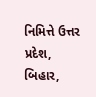નિમિત્તે ઉત્તર પ્રદેશ, બિહાર,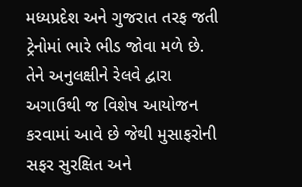મધ્યપ્રદેશ અને ગુજરાત તરફ જતી ટ્રેનોમાં ભારે ભીડ જોવા મળે છે. તેને અનુલક્ષીને રેલવે દ્વારા અગાઉથી જ વિશેષ આયોજન કરવામાં આવે છે જેથી મુસાફરોની સફર સુરક્ષિત અને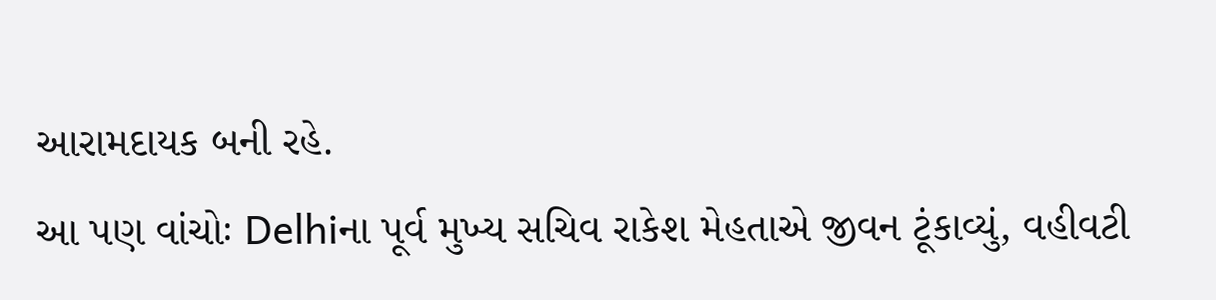આરામદાયક બની રહે.
આ પણ વાંચોઃ Delhiના પૂર્વ મુખ્ય સચિવ રાકેશ મેહતાએ જીવન ટૂંકાવ્યું, વહીવટી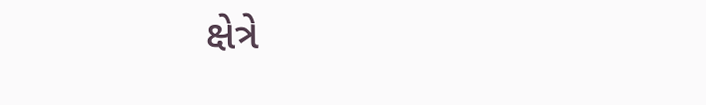ક્ષેત્રે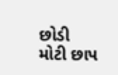છોડી મોટી છાપ